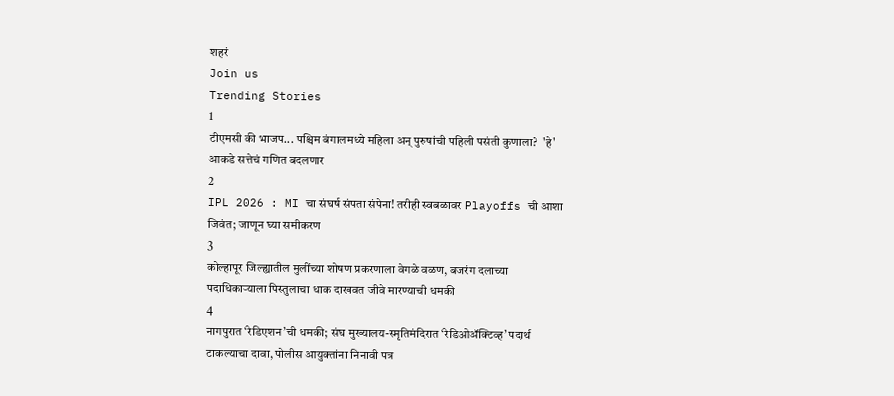शहरं
Join us
Trending Stories
1
टीएमसी की भाजप... पश्चिम बंगालमध्ये महिला अन् पुरुषांची पहिली पसंती कुणाला?  'हे' आकडे सत्तेचं गणित बदलणार
2
IPL 2026 : MI चा संघर्ष संपता संपेना! तरीही स्वबळावर Playoffs ची आशा जिवंत; जाणून घ्या समीकरण
3
कोल्हापूर जिल्ह्यातील मुलींच्या शोषण प्रकरणाला वेगळे वळण, बजरंग दलाच्या पदाधिकाऱ्याला पिस्तुलाचा धाक दाखवत जीवे मारण्याची धमकी
4
नागपुरात ‘रेडिएशन’ची धमकी; संघ मुख्यालय-स्मृतिमंदिरात ‘रेडिओॲक्टिव्ह’ पदार्थ टाकल्याचा दावा, पोलीस आयुक्तांना निनावी पत्र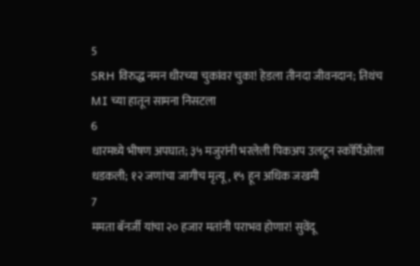5
SRH विरुद्ध नमन धीरच्या चुकांवर चुका! हेडला तीनदा जीवनदान; तिथंच MI च्या हातून सामना निसटला
6
धारमध्ये भीषण अपघात; ३५ मजुरांनी भरलेली पिकअप उलटून स्कॉर्पिओला धडकली; १२ जणांचा जागीच मृत्यू, १५ हून अधिक जखमी
7
ममता बॅनर्जी यांचा २० हजार मतांनी पराभव होणार! सुवेंदू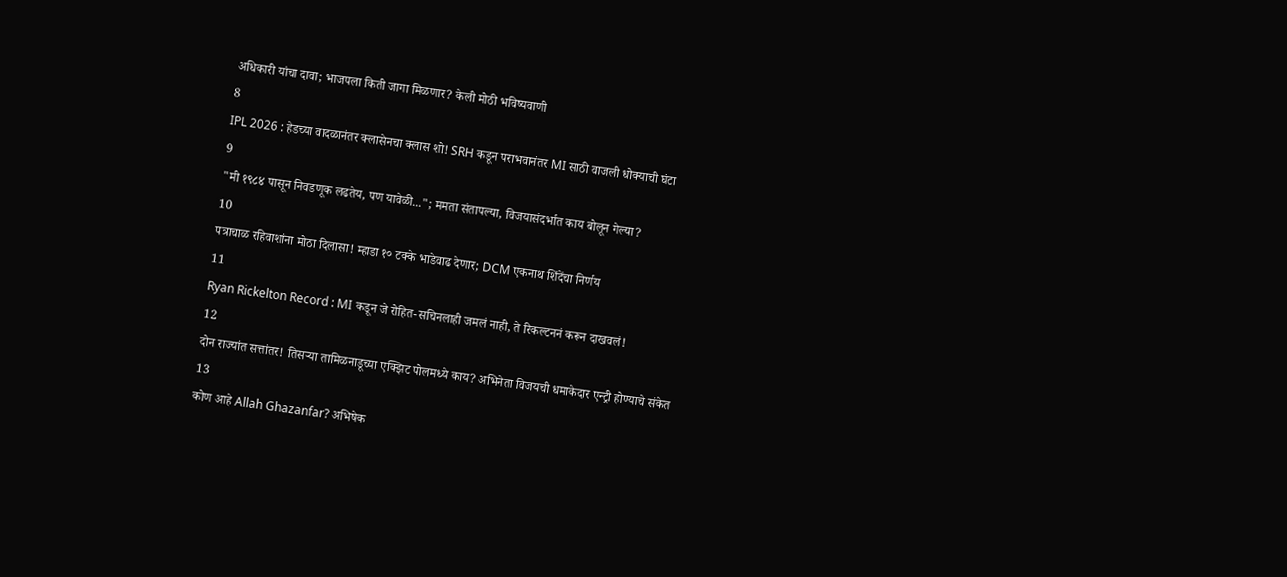अधिकारी यांचा दावा; भाजपला किती जागा मिळणार? केली मोठी भविष्यवाणी
8
IPL 2026 : हेडच्या वादळानंतर क्लासेनचा क्लास शो! SRH कडून पराभवानंतर MI साठी वाजली धोक्याची घंटा
9
"मी १९८४ पासून निवडणूक लढतेय, पण यावेळी..."; ममता संतापल्या, विजयासंदर्भात काय बोलून गेल्या?
10
पत्राचाळ रहिवाशांना मोठा दिलासा! म्हाडा १० टक्के भाडेवाढ देणार; DCM एकनाथ शिंदेंचा निर्णय
11
Ryan Rickelton Record : MI कडून जे रोहित-सचिनलाही जमलं नाही, ते रिकल्टननं करून दाखवलं!
12
दोन राज्यांत सत्तांतर! तिसऱ्या तामिळनाडूच्या एक्झिट पोलमध्ये काय? अभिनेता विजयची धमाकेदार एन्ट्री होण्याचे संकेत
13
कोण आहे Allah Ghazanfar? अभिषेक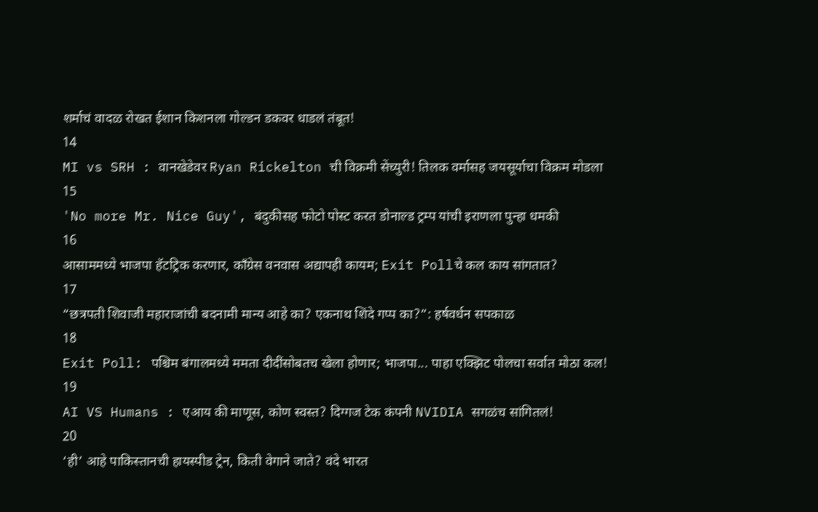शर्माचं वादळ रोखत ईशान किशनला गोल्डन डकवर धाडलं तंबूत!
14
MI vs SRH : वानखेडेवर Ryan Rickelton ची विक्रमी सेंच्युरी! तिलक वर्मासह जयसूर्याचा विक्रम मोडला
15
'No more Mr. Nice Guy', बंदुकीसह फोटो पोस्ट करत डोनाल्ड ट्रम्प यांची इराणला पुन्हा धमकी
16
आसाममध्ये भाजपा हॅटट्रिक करणार, काँग्रेस वनवास अद्यापही कायम; Exit Pollचे कल काय सांगतात?
17
“छत्रपती शिवाजी महाराजांची बदनामी मान्य आहे का? एकनाथ शिंदे गप्प का?”: हर्षवर्धन सपकाळ
18
Exit Poll: पश्चिम बंगालमध्ये ममता दीदींसोबतच खेला होणार; भाजपा... पाहा एक्झिट पोलचा सर्वात मोठा कल!
19
AI VS Humans : एआय की माणूस, कोण स्वस्त? दिग्गज टेक कंपनी NVIDIA सगळंच सांगितलं!
20
‘ही’ आहे पाकिस्तानची हायस्पीड ट्रेन, किती वेगाने जाते? वंदे भारत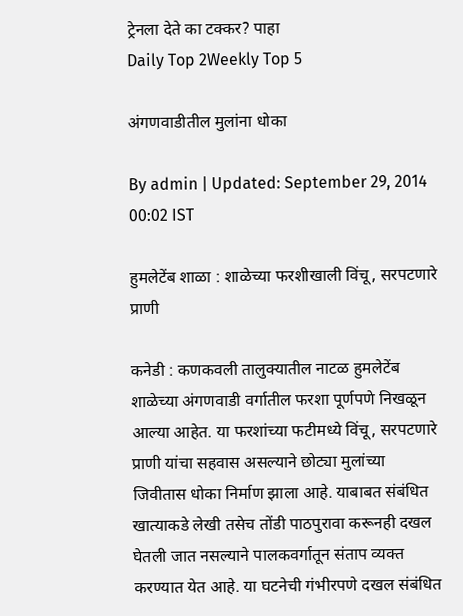ट्रेनला देते का टक्कर? पाहा
Daily Top 2Weekly Top 5

अंगणवाडीतील मुलांना धोका

By admin | Updated: September 29, 2014 00:02 IST

हुमलेटेंब शाळा : शाळेच्या फरशीखाली विंचू, सरपटणारे प्राणी

कनेडी : कणकवली तालुक्यातील नाटळ हुमलेटेंब शाळेच्या अंगणवाडी वर्गातील फरशा पूर्णपणे निखळून आल्या आहेत. या फरशांच्या फटीमध्ये विंचू, सरपटणारे प्राणी यांचा सहवास असल्याने छोट्या मुलांच्या जिवीतास धोका निर्माण झाला आहे. याबाबत संबंधित खात्याकडे लेखी तसेच तोंडी पाठपुरावा करूनही दखल घेतली जात नसल्याने पालकवर्गातून संताप व्यक्त करण्यात येत आहे. या घटनेची गंभीरपणे दखल संबंधित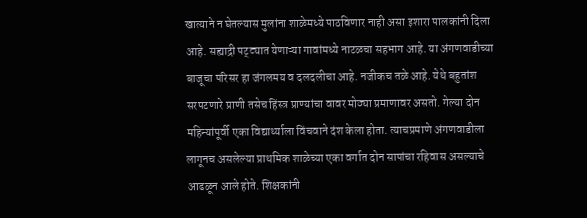खात्याने न घेतल्यास मुलांना शाळेमध्ये पाठविणार नाही असा इशारा पालकांनी दिला आहे. सह्याद्री पट्ट्यात येणाऱ्या गावांमध्ये नाटळचा सहभाग आहे. या अंगणवाडीच्या बाजूचा परिसर हा जंगलमय व दलदलीचा आहे. नजीकच तळे आहे. येथे बहुतांश सरपटणारे प्राणी तसेच हिंस्त्र प्राण्यांचा वावर मोठ्या प्रमाणावर असतो. गेल्या दोन महिन्यांपूर्वी एका विद्यार्थ्याला विंचवाने दंश केला होता. त्याचप्रमाणे अंगणवाडीला लागूनच असलेल्या प्राथमिक शाळेच्या एका वर्गात दोन सापांचा रहिवास असल्याचे आढळून आले होते. शिक्षकांनी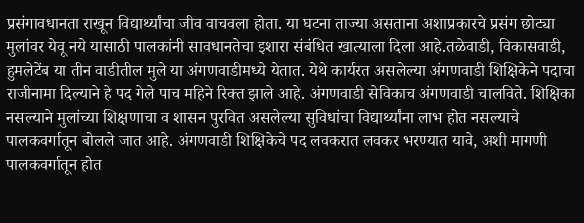प्रसंगावधानता राखून विद्यार्थ्यांचा जीव वाचवला होता. या घटना ताज्या असताना अशाप्रकारचे प्रसंग छोट्या मुलांवर येवू नये यासाठी पालकांनी सावधानतेचा इशारा संबंधित खात्याला दिला आहे.तळेवाडी, विकासवाडी, हुमलेटेंब या तीन वाडीतील मुले या अंगणवाडीमध्ये येतात. येथे कार्यरत असलेल्या अंगणवाडी शिक्षिकेने पदाचा राजीनामा दिल्याने हे पद गेले पाच महिने रिक्त झाले आहे. अंगणवाडी सेविकाच अंगणवाडी चालविते. शिक्षिका नसल्याने मुलांच्या शिक्षणाचा व शासन पुरवित असलेल्या सुविधांचा विद्यार्थ्यांना लाभ होत नसल्याचे पालकवर्गातून बोलले जात आहे. अंगणवाडी शिक्षिकेचे पद लवकरात लवकर भरण्यात यावे, अशी मागणी पालकवर्गातून होत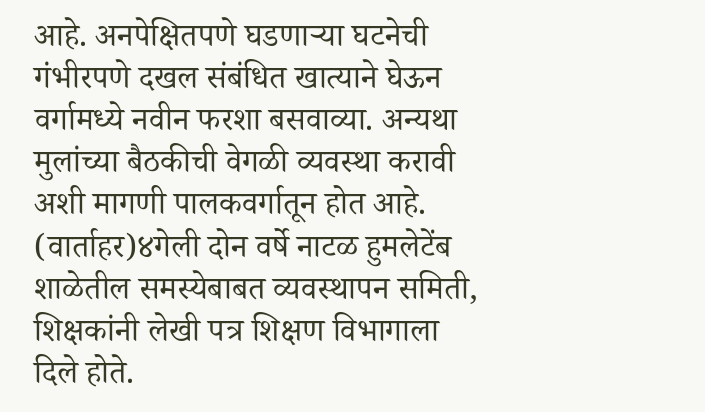आहे. अनपेक्षितपणे घडणाऱ्या घटनेची गंभीरपणे दखल संबंधित खात्याने घेऊन वर्गामध्ये नवीन फरशा बसवाव्या. अन्यथा मुलांच्या बैठकीची वेगळी व्यवस्था करावी अशी मागणी पालकवर्गातून होत आहे. (वार्ताहर)४गेली दोन वर्षे नाटळ हुमलेटेंब शाळेतील समस्येबाबत व्यवस्थापन समिती, शिक्षकांनी लेखी पत्र शिक्षण विभागाला दिले होते.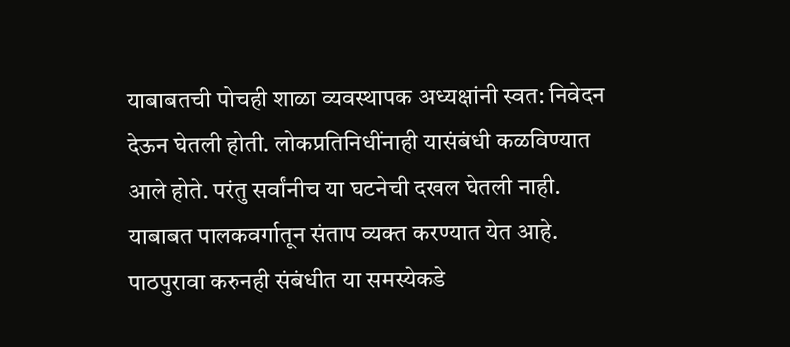याबाबतची पोचही शाळा व्यवस्थापक अध्यक्षांनी स्वत: निवेदन देऊन घेतली होती. लोकप्रतिनिधींनाही यासंबंधी कळविण्यात आले होते. परंतु सर्वांनीच या घटनेची दखल घेतली नाही. याबाबत पालकवर्गातून संताप व्यक्त करण्यात येत आहे. पाठपुरावा करुनही संबंधीत या समस्येकडे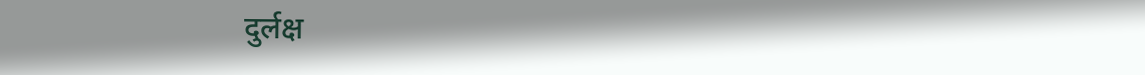दुर्लक्ष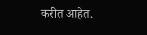करीत आहेत.